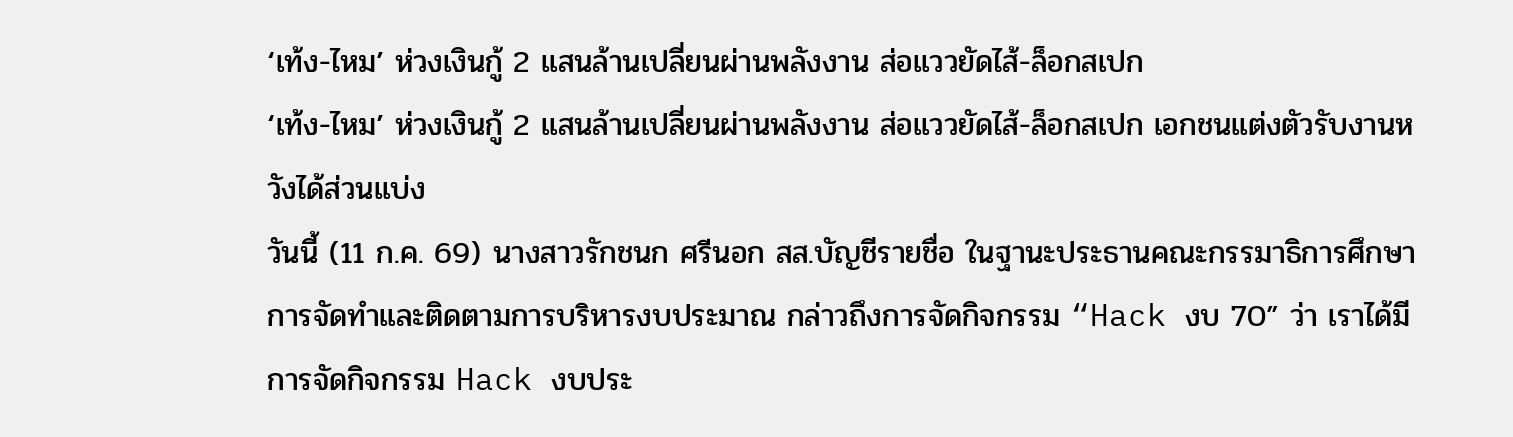‘เท้ง-ไหม’ ห่วงเงินกู้ 2 แสนล้านเปลี่ยนผ่านพลังงาน ส่อแววยัดไส้-ล็อกสเปก
‘เท้ง-ไหม’ ห่วงเงินกู้ 2 แสนล้านเปลี่ยนผ่านพลังงาน ส่อแววยัดไส้-ล็อกสเปก เอกชนแต่งตัวรับงานหวังได้ส่วนแบ่ง
วันนี้ (11 ก.ค. 69) นางสาวรักชนก ศรีนอก สส.บัญชีรายชื่อ ในฐานะประธานคณะกรรมาธิการศึกษาการจัดทำและติดตามการบริหารงบประมาณ กล่าวถึงการจัดกิจกรรม “Hack งบ 70” ว่า เราได้มีการจัดกิจกรรม Hack งบประ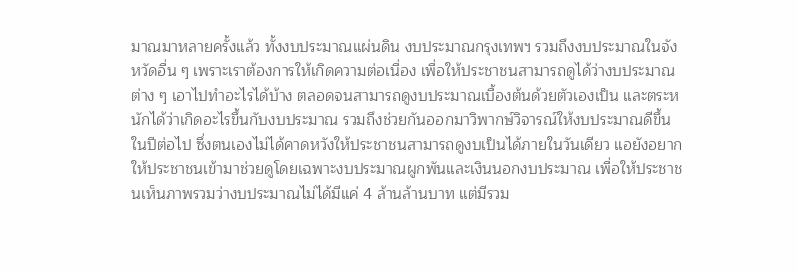มาณมาหลายครั้งแล้ว ทั้งงบประมาณแผ่นดิน งบประมาณกรุงเทพฯ รวมถึงงบประมาณในจังหวัดอื่น ๆ เพราะเราต้องการให้เกิดความต่อเนื่อง เพื่อให้ประชาชนสามารถดูได้ว่างบประมาณต่าง ๆ เอาไปทำอะไรได้บ้าง ตลอดจนสามารถดูงบประมาณเบื้องต้นด้วยตัวเองเป็น และตระหนักได้ว่าเกิดอะไรขึ้นกับงบประมาณ รวมถึงช่วยกันออกมาวิพากษ์วิจารณ์ให้งบประมาณดีขึ้นในปีต่อไป ซึ่งตนเองไม่ได้คาดหวังให้ประชาชนสามารถดูงบเป็นได้ภายในวันเดียว แอยังอยากให้ประชาชนเข้ามาช่วยดูโดยเฉพาะงบประมาณผูกพันและเงินนอกงบประมาณ เพื่อให้ประชาชนเห็นภาพรวมว่างบประมาณไม่ได้มีแค่ 4 ล้านล้านบาท แต่มีรวม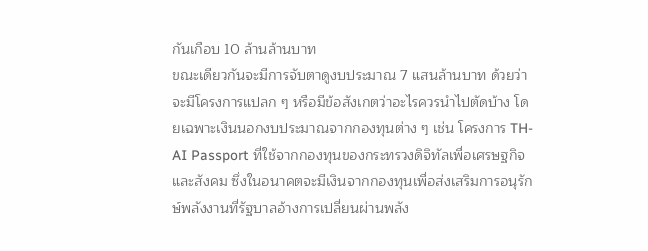กันเกือบ 10 ล้านล้านบาท
ขณะเดียวกันจะมีการจับตาดูงบประมาณ 7 แสนล้านบาท ด้วยว่าจะมีโครงการแปลก ๆ หรือมีข้อสังเกตว่าอะไรควรนำไปตัดบ้าง โดยเฉพาะเงินนอกงบประมาณจากกองทุนต่าง ๆ เช่น โครงการ TH-AI Passport ที่ใช้จากกองทุนของกระทรวงดิจิทัลเพื่อเศรษฐกิจและสังคม ซึ่งในอนาคตจะมีเงินจากกองทุนเพื่อส่งเสริมการอนุรักษ์พลังงานที่รัฐบาลอ้างการเปลี่ยนผ่านพลัง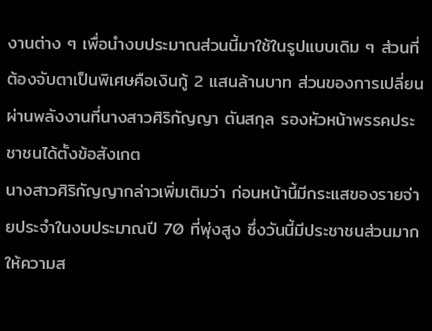งานต่าง ๆ เพื่อนำงบประมาณส่วนนี้มาใช้ในรูปแบบเดิม ๆ ส่วนที่ต้องจับตาเป็นพิเศษคือเงินกู้ 2 แสนล้านบาท ส่วนของการเปลี่ยนผ่านพลังงานที่นางสาวศิริกัญญา ตันสกุล รองหัวหน้าพรรคประชาชนได้ตั้งข้อสังเกต
นางสาวศิริกัญญากล่าวเพิ่มเติมว่า ก่อนหน้านี้มีกระแสของรายจ่ายประจำในงบประมาณปี 70 ที่พุ่งสูง ซึ่งวันนี้มีประชาชนส่วนมากให้ความส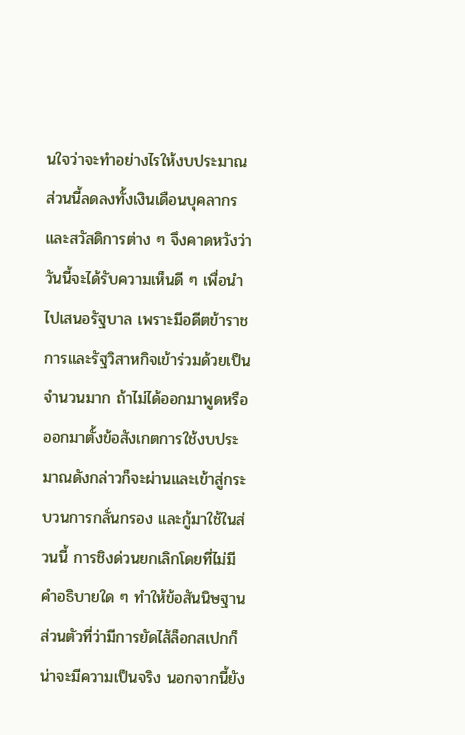นใจว่าจะทำอย่างไรให้งบประมาณส่วนนี้ลดลงทั้งเงินเดือนบุคลากรและสวัสดิการต่าง ๆ จึงคาดหวังว่าวันนี้จะได้รับความเห็นดี ๆ เพื่อนำไปเสนอรัฐบาล เพราะมีอดีตข้าราชการและรัฐวิสาหกิจเข้าร่วมด้วยเป็นจำนวนมาก ถ้าไม่ได้ออกมาพูดหรือออกมาตั้งข้อสังเกตการใช้งบประมาณดังกล่าวก็จะผ่านและเข้าสู่กระบวนการกลั่นกรอง และกู้มาใช้ในส่วนนี้ การชิงด่วนยกเลิกโดยที่ไม่มีคำอธิบายใด ๆ ทำให้ข้อสันนิษฐานส่วนตัวที่ว่ามีการยัดไส้ล็อกสเปกก็น่าจะมีความเป็นจริง นอกจากนี้ยัง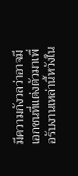มีความกังวลว่าอาจมีเอกชนที่แต่งตัวมาเพื่อรับงานเหล่านี้หวังใน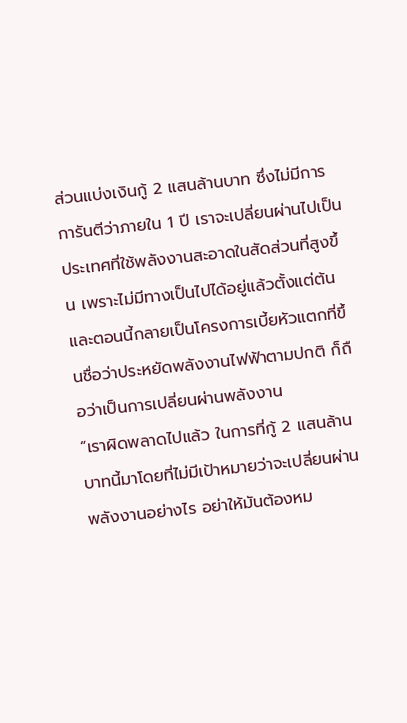ส่วนแบ่งเงินกู้ 2 แสนล้านบาท ซึ่งไม่มีการการันตีว่าภายใน 1 ปี เราจะเปลี่ยนผ่านไปเป็นประเทศที่ใช้พลังงานสะอาดในสัดส่วนที่สูงขึ้น เพราะไม่มีทางเป็นไปได้อยู่แล้วตั้งแต่ต้น และตอนนี้กลายเป็นโครงการเบี้ยหัวแตกที่ขึ้นชื่อว่าประหยัดพลังงานไฟฟ้าตามปกติ ก็ถือว่าเป็นการเปลี่ยนผ่านพลังงาน
“เราผิดพลาดไปแล้ว ในการที่กู้ 2 แสนล้านบาทนี้มาโดยที่ไม่มีเป้าหมายว่าจะเปลี่ยนผ่านพลังงานอย่างไร อย่าให้มันต้องหม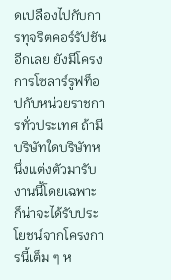ดเปลืองไปกับการทุจริตคอร์รัปชันอีกเลย ยังมีโครงการโซลาร์รูฟท็อปกับหน่วยราชการทั่วประเทศ ถ้ามีบริษัทใดบริษัทหนึ่งแต่งตัวมารับงานนี้โดยเฉพาะ ก็น่าจะได้รับประโยชน์จากโครงการนี้เต็ม ๆ ห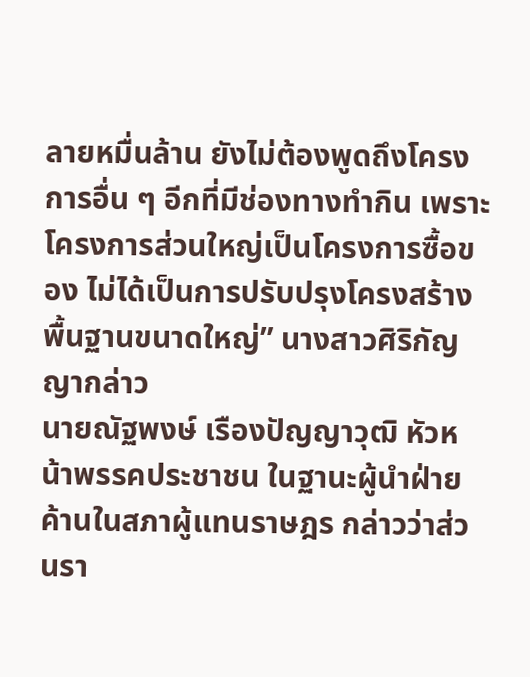ลายหมื่นล้าน ยังไม่ต้องพูดถึงโครงการอื่น ๆ อีกที่มีช่องทางทำกิน เพราะโครงการส่วนใหญ่เป็นโครงการซื้อของ ไม่ได้เป็นการปรับปรุงโครงสร้างพื้นฐานขนาดใหญ่” นางสาวศิริกัญญากล่าว
นายณัฐพงษ์ เรืองปัญญาวุฒิ หัวหน้าพรรคประชาชน ในฐานะผู้นำฝ่ายค้านในสภาผู้แทนราษฎร กล่าวว่าส่วนรา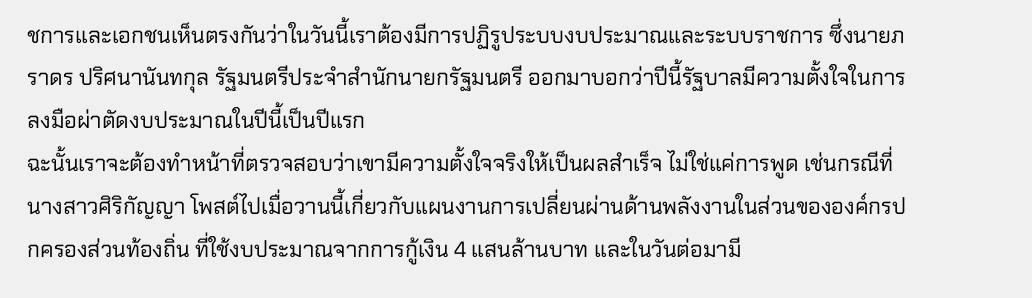ชการและเอกชนเห็นตรงกันว่าในวันนี้เราต้องมีการปฏิรูประบบงบประมาณและระบบราชการ ซึ่งนายภราดร ปริศนานันทกุล รัฐมนตรีประจำสำนักนายกรัฐมนตรี ออกมาบอกว่าปีนี้รัฐบาลมีความตั้งใจในการลงมือผ่าตัดงบประมาณในปีนี้เป็นปีแรก
ฉะนั้นเราจะต้องทำหน้าที่ตรวจสอบว่าเขามีความตั้งใจจริงให้เป็นผลสำเร็จ ไม่ใช่แค่การพูด เช่นกรณีที่นางสาวศิริกัญญา โพสต์ไปเมื่อวานนี้เกี่ยวกับแผนงานการเปลี่ยนผ่านด้านพลังงานในส่วนขององค์กรปกครองส่วนท้องถิ่น ที่ใช้งบประมาณจากการกู้เงิน 4 แสนล้านบาท และในวันต่อมามี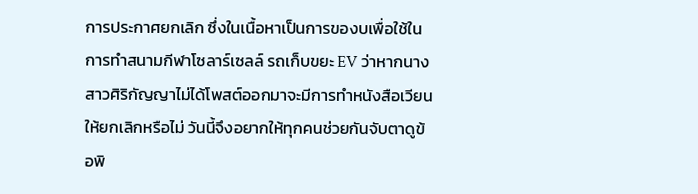การประกาศยกเลิก ซึ่งในเนื้อหาเป็นการของบเพื่อใช้ในการทำสนามกีฬาโซลาร์เซลล์ รถเก็บขยะ EV ว่าหากนางสาวศิริกัญญาไม่ได้โพสต์ออกมาจะมีการทำหนังสือเวียนให้ยกเลิกหรือไม่ วันนี้จึงอยากให้ทุกคนช่วยกันจับตาดูข้อพิ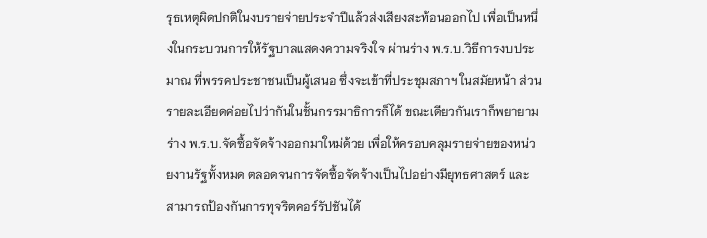รุธเหตุผิดปกติในงบรายจ่ายประจำปีแล้วส่งเสียงสะท้อนออกไป เพื่อเป็นหนึ่งในกระบวนการให้รัฐบาลแสดงความจริงใจ ผ่านร่าง พ.ร.บ.วิธีการงบประมาณ ที่พรรคประชาชนเป็นผู้เสนอ ซึ่งจะเข้าที่ประชุมสภาฯ ในสมัยหน้า ส่วนรายละเอียดค่อยไปว่ากันในชั้นกรรมาธิการก็ได้ ขณะเดียวกันเราก็พยายามร่าง พ.ร.บ.จัดซื้อจัดจ้างออกมาใหม่ด้วย เพื่อให้ครอบคลุมรายจ่ายของหน่วยงานรัฐทั้งหมด ตลอดจนการจัดซื้อจัดจ้างเป็นไปอย่างมียุทธศาสตร์ และสามารถป้องกันการทุจริตคอร์รัปชันได้